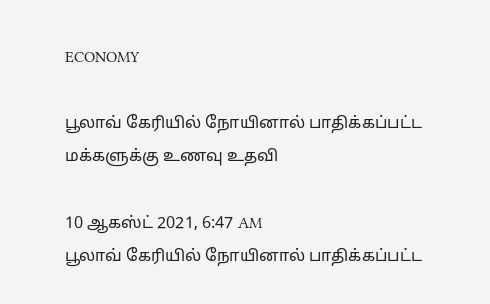ECONOMY

பூலாவ் கேரியில் நோயினால் பாதிக்கப்பட்ட மக்களுக்கு உணவு உதவி

10 ஆகஸ்ட் 2021, 6:47 AM
பூலாவ் கேரியில் நோயினால் பாதிக்கப்பட்ட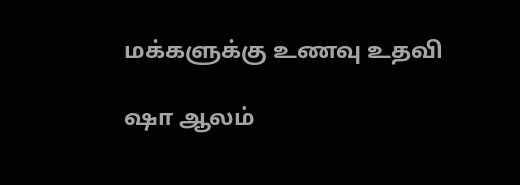மக்களுக்கு உணவு உதவி

ஷா ஆலம்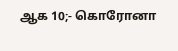ஆக 10;- கொரோனா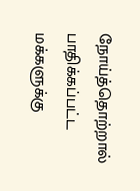நோய்த்தொற்றால் பாதிக்கப்பட்ட மக்களுக்கு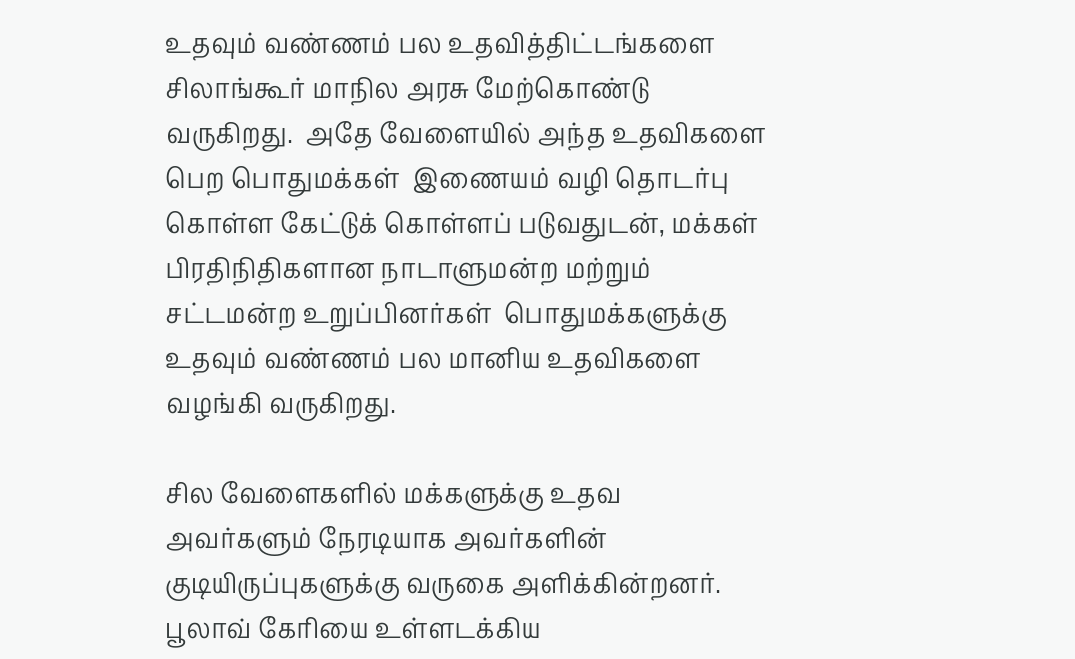உதவும் வண்ணம் பல உதவித்திட்டங்களை சிலாங்கூர் மாநில அரசு மேற்கொண்டு வருகிறது.  அதே வேளையில் அந்த உதவிகளை பெற பொதுமக்கள்  இணையம் வழி தொடர்பு கொள்ள கேட்டுக் கொள்ளப் படுவதுடன், மக்கள் பிரதிநிதிகளான நாடாளுமன்ற மற்றும் சட்டமன்ற உறுப்பினர்கள்  பொதுமக்களுக்கு உதவும் வண்ணம் பல மானிய உதவிகளை வழங்கி வருகிறது.

சில வேளைகளில் மக்களுக்கு உதவ அவர்களும் நேரடியாக அவர்களின் குடியிருப்புகளுக்கு வருகை அளிக்கின்றனர். பூலாவ் கேரியை உள்ளடக்கிய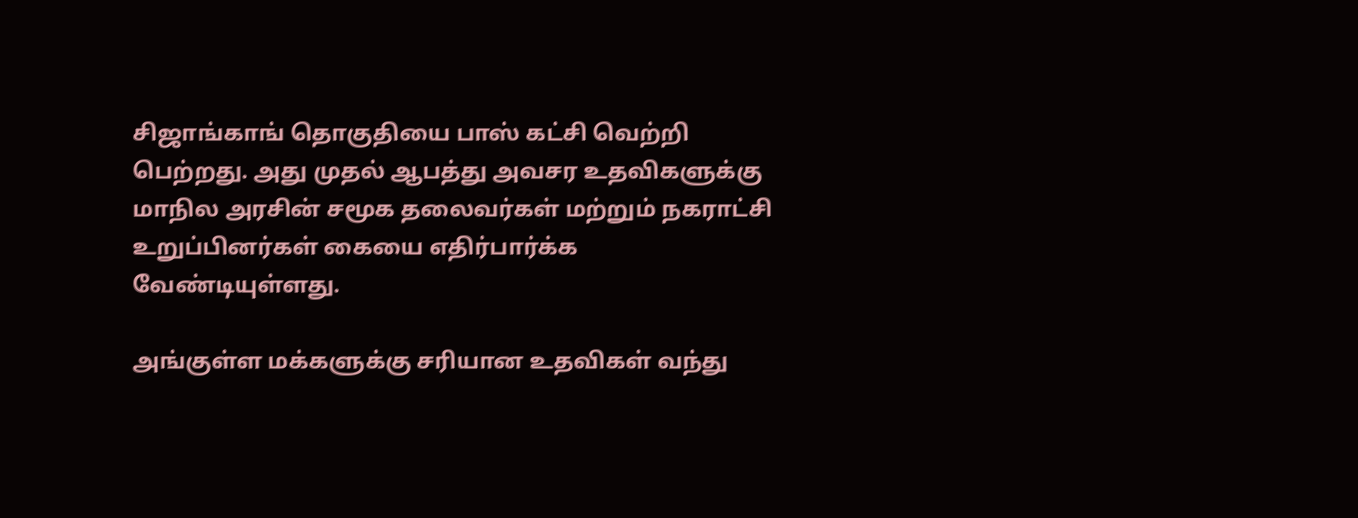சிஜாங்காங் தொகுதியை பாஸ் கட்சி வெற்றி பெற்றது. அது முதல் ஆபத்து அவசர உதவிகளுக்கு மாநில அரசின் சமூக தலைவர்கள் மற்றும் நகராட்சி உறுப்பினர்கள் கையை எதிர்பார்க்க வேண்டியுள்ளது.

அங்குள்ள மக்களுக்கு சரியான உதவிகள் வந்து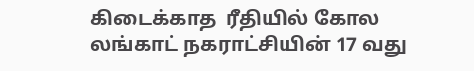கிடைக்காத  ரீதியில் கோல லங்காட் நகராட்சியின் 17 வது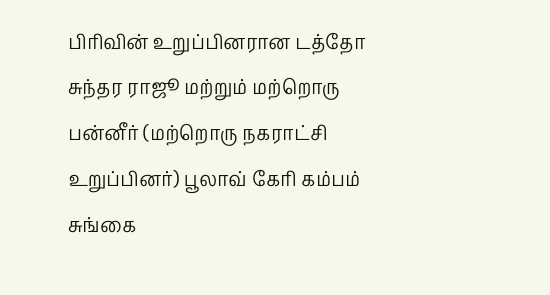பிரிவின் உறுப்பினரான டத்தோ சுந்தர ராஜூ மற்றும் மற்றொரு பன்னீர் (மற்றொரு நகராட்சி உறுப்பினர்) பூலாவ் கேரி கம்பம் சுங்கை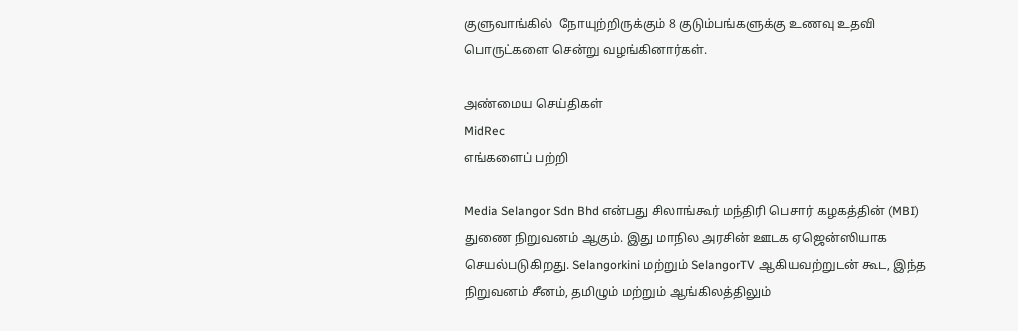குளுவாங்கில்  நோயுற்றிருக்கும் 8 குடும்பங்களுக்கு உணவு உதவி பொருட்களை சென்று வழங்கினார்கள்.

அண்மைய செய்திகள்
MidRec
எங்களைப் பற்றி

Media Selangor Sdn Bhd என்பது சிலாங்கூர் மந்திரி பெசார் கழகத்தின் (MBI) துணை நிறுவனம் ஆகும். இது மாநில அரசின் ஊடக ஏஜென்ஸியாக செயல்படுகிறது. Selangorkini மற்றும் SelangorTV ஆகியவற்றுடன் கூட, இந்த நிறுவனம் சீனம், தமிழும் மற்றும் ஆங்கிலத்திலும்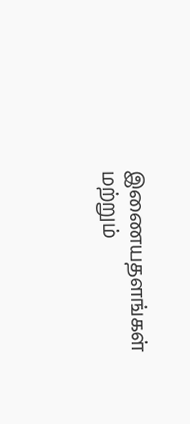இணையதளங்கள் மற்றும்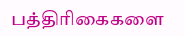பத்திரிகைகளை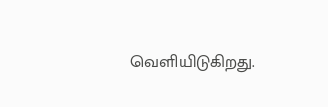வெளியிடுகிறது.